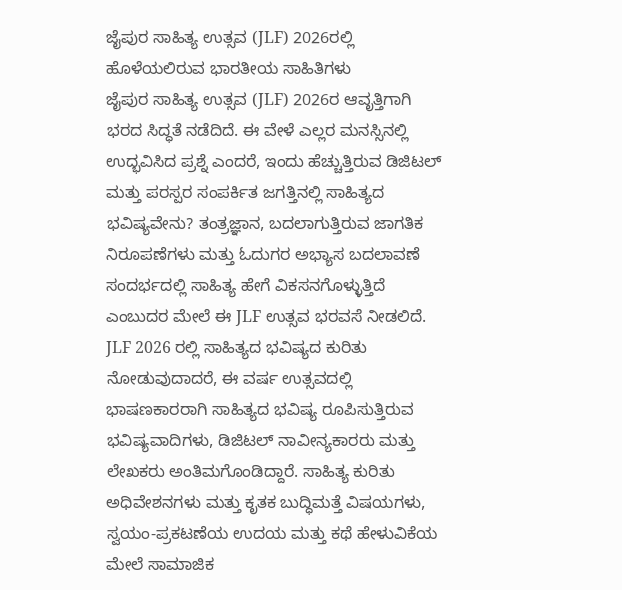ಜೈಪುರ ಸಾಹಿತ್ಯ ಉತ್ಸವ (JLF) 2026ರಲ್ಲಿ ಹೊಳೆಯಲಿರುವ ಭಾರತೀಯ ಸಾಹಿತಿಗಳು
ಜೈಪುರ ಸಾಹಿತ್ಯ ಉತ್ಸವ (JLF) 2026ರ ಆವೃತ್ತಿಗಾಗಿ ಭರದ ಸಿದ್ಧತೆ ನಡೆದಿದೆ. ಈ ವೇಳೆ ಎಲ್ಲರ ಮನಸ್ಸಿನಲ್ಲಿ ಉದ್ಭವಿಸಿದ ಪ್ರಶ್ನೆ ಎಂದರೆ, ಇಂದು ಹೆಚ್ಚುತ್ತಿರುವ ಡಿಜಿಟಲ್ ಮತ್ತು ಪರಸ್ಪರ ಸಂಪರ್ಕಿತ ಜಗತ್ತಿನಲ್ಲಿ ಸಾಹಿತ್ಯದ ಭವಿಷ್ಯವೇನು? ತಂತ್ರಜ್ಞಾನ, ಬದಲಾಗುತ್ತಿರುವ ಜಾಗತಿಕ ನಿರೂಪಣೆಗಳು ಮತ್ತು ಓದುಗರ ಅಭ್ಯಾಸ ಬದಲಾವಣೆ ಸಂದರ್ಭದಲ್ಲಿ ಸಾಹಿತ್ಯ ಹೇಗೆ ವಿಕಸನಗೊಳ್ಳುತ್ತಿದೆ ಎಂಬುದರ ಮೇಲೆ ಈ JLF ಉತ್ಸವ ಭರವಸೆ ನೀಡಲಿದೆ.
JLF 2026 ರಲ್ಲಿ ಸಾಹಿತ್ಯದ ಭವಿಷ್ಯದ ಕುರಿತು ನೋಡುವುದಾದರೆ, ಈ ವರ್ಷ ಉತ್ಸವದಲ್ಲಿ ಭಾಷಣಕಾರರಾಗಿ ಸಾಹಿತ್ಯದ ಭವಿಷ್ಯ ರೂಪಿಸುತ್ತಿರುವ ಭವಿಷ್ಯವಾದಿಗಳು, ಡಿಜಿಟಲ್ ನಾವೀನ್ಯಕಾರರು ಮತ್ತು ಲೇಖಕರು ಅಂತಿಮಗೊಂಡಿದ್ದಾರೆ. ಸಾಹಿತ್ಯ ಕುರಿತು ಅಧಿವೇಶನಗಳು ಮತ್ತು ಕೃತಕ ಬುದ್ಧಿಮತ್ತೆ ವಿಷಯಗಳು, ಸ್ವಯಂ-ಪ್ರಕಟಣೆಯ ಉದಯ ಮತ್ತು ಕಥೆ ಹೇಳುವಿಕೆಯ ಮೇಲೆ ಸಾಮಾಜಿಕ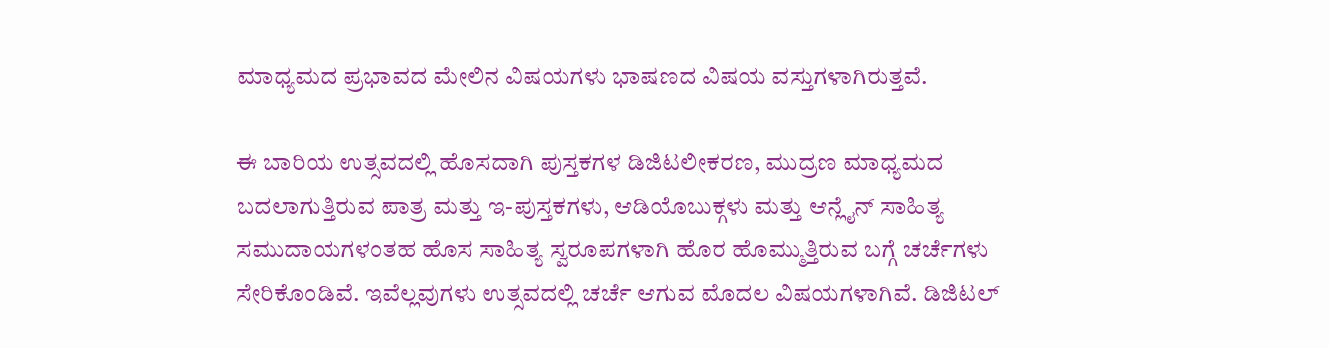ಮಾಧ್ಯಮದ ಪ್ರಭಾವದ ಮೇಲಿನ ವಿಷಯಗಳು ಭಾಷಣದ ವಿಷಯ ವಸ್ತುಗಳಾಗಿರುತ್ತವೆ.

ಈ ಬಾರಿಯ ಉತ್ಸವದಲ್ಲಿ ಹೊಸದಾಗಿ ಪುಸ್ತಕಗಳ ಡಿಜಿಟಲೀಕರಣ, ಮುದ್ರಣ ಮಾಧ್ಯಮದ ಬದಲಾಗುತ್ತಿರುವ ಪಾತ್ರ ಮತ್ತು ಇ-ಪುಸ್ತಕಗಳು, ಆಡಿಯೊಬುಕ್ಗಳು ಮತ್ತು ಆನ್ಲೈನ್ ಸಾಹಿತ್ಯ ಸಮುದಾಯಗಳಂತಹ ಹೊಸ ಸಾಹಿತ್ಯ ಸ್ವರೂಪಗಳಾಗಿ ಹೊರ ಹೊಮ್ಮುತ್ತಿರುವ ಬಗ್ಗೆ ಚರ್ಚೆಗಳು ಸೇರಿಕೊಂಡಿವೆ. ಇವೆಲ್ಲವುಗಳು ಉತ್ಸವದಲ್ಲಿ ಚರ್ಚೆ ಆಗುವ ಮೊದಲ ವಿಷಯಗಳಾಗಿವೆ. ಡಿಜಿಟಲ್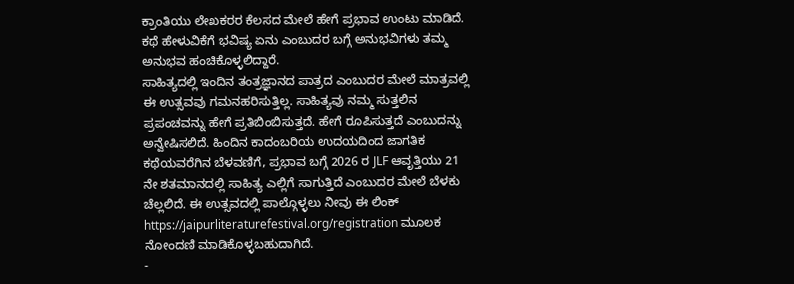ಕ್ರಾಂತಿಯು ಲೇಖಕರರ ಕೆಲಸದ ಮೇಲೆ ಹೇಗೆ ಪ್ರಭಾವ ಉಂಟು ಮಾಡಿದೆ. ಕಥೆ ಹೇಳುವಿಕೆಗೆ ಭವಿಷ್ಯ ಏನು ಎಂಬುದರ ಬಗ್ಗೆ ಅನುಭವಿಗಳು ತಮ್ಮ ಅನುಭವ ಹಂಚಿಕೊಳ್ಳಲಿದ್ದಾರೆ.
ಸಾಹಿತ್ಯದಲ್ಲಿ ಇಂದಿನ ತಂತ್ರಜ್ಞಾನದ ಪಾತ್ರದ ಎಂಬುದರ ಮೇಲೆ ಮಾತ್ರವಲ್ಲಿ ಈ ಉತ್ಸವವು ಗಮನಹರಿಸುತ್ತಿಲ್ಲ. ಸಾಹಿತ್ಯವು ನಮ್ಮ ಸುತ್ತಲಿನ ಪ್ರಪಂಚವನ್ನು ಹೇಗೆ ಪ್ರತಿಬಿಂಬಿಸುತ್ತದೆ. ಹೇಗೆ ರೂಪಿಸುತ್ತದೆ ಎಂಬುದನ್ನು ಅನ್ವೇಷಿಸಲಿದೆ. ಹಿಂದಿನ ಕಾದಂಬರಿಯ ಉದಯದಿಂದ ಜಾಗತಿಕ ಕಥೆಯವರೆಗಿನ ಬೆಳವಣಿಗೆ, ಪ್ರಭಾವ ಬಗ್ಗೆ 2026 ರ JLF ಆವೃತ್ತಿಯು 21 ನೇ ಶತಮಾನದಲ್ಲಿ ಸಾಹಿತ್ಯ ಎಲ್ಲಿಗೆ ಸಾಗುತ್ತಿದೆ ಎಂಬುದರ ಮೇಲೆ ಬೆಳಕು ಚೆಲ್ಲಲಿದೆ. ಈ ಉತ್ಸವದಲ್ಲಿ ಪಾಲ್ಗೊಳ್ಳಲು ನೀವು ಈ ಲಿಂಕ್ https://jaipurliteraturefestival.org/registration ಮೂಲಕ ನೋಂದಣಿ ಮಾಡಿಕೊಳ್ಳಬಹುದಾಗಿದೆ.
-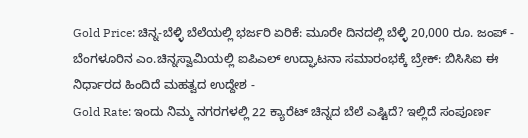Gold Price: ಚಿನ್ನ-ಬೆಳ್ಳಿ ಬೆಲೆಯಲ್ಲಿ ಭರ್ಜರಿ ಏರಿಕೆ: ಮೂರೇ ದಿನದಲ್ಲಿ ಬೆಳ್ಳಿ 20,000 ರೂ. ಜಂಪ್ -
ಬೆಂಗಳೂರಿನ ಎಂ.ಚಿನ್ನಸ್ವಾಮಿಯಲ್ಲಿ ಐಪಿಎಲ್ ಉದ್ಘಾಟನಾ ಸಮಾರಂಭಕ್ಕೆ ಬ್ರೇಕ್: ಬಿಸಿಸಿಐ ಈ ನಿರ್ಧಾರದ ಹಿಂದಿದೆ ಮಹತ್ವದ ಉದ್ದೇಶ -
Gold Rate: ಇಂದು ನಿಮ್ಮ ನಗರಗಳಲ್ಲಿ 22 ಕ್ಯಾರೆಟ್ ಚಿನ್ನದ ಬೆಲೆ ಎಷ್ಟಿದೆ? ಇಲ್ಲಿದೆ ಸಂಪೂರ್ಣ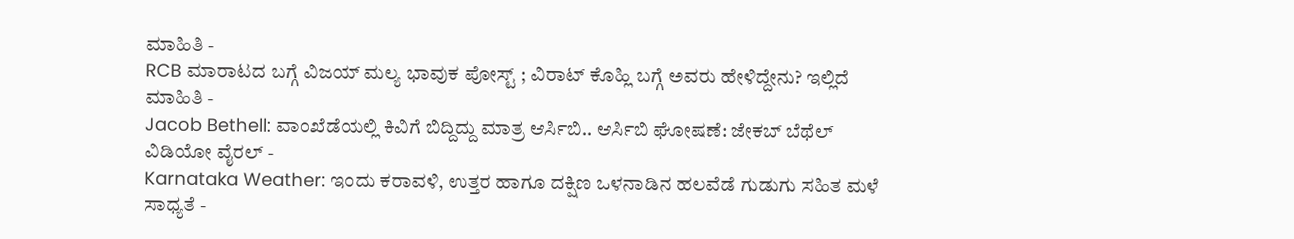ಮಾಹಿತಿ -
RCB ಮಾರಾಟದ ಬಗ್ಗೆ ವಿಜಯ್ ಮಲ್ಯ ಭಾವುಕ ಪೋಸ್ಟ್ ; ವಿರಾಟ್ ಕೊಹ್ಲಿ ಬಗ್ಗೆ ಅವರು ಹೇಳಿದ್ದೇನು? ಇಲ್ಲಿದೆ ಮಾಹಿತಿ -
Jacob Bethell: ವಾಂಖೆಡೆಯಲ್ಲಿ ಕಿವಿಗೆ ಬಿದ್ದಿದ್ದು ಮಾತ್ರ ಆರ್ಸಿಬಿ.. ಆರ್ಸಿಬಿ ಘೋಷಣೆ: ಜೇಕಬ್ ಬೆಥೆಲ್ ವಿಡಿಯೋ ವೈರಲ್ -
Karnataka Weather: ಇಂದು ಕರಾವಳಿ, ಉತ್ತರ ಹಾಗೂ ದಕ್ಷಿಣ ಒಳನಾಡಿನ ಹಲವೆಡೆ ಗುಡುಗು ಸಹಿತ ಮಳೆ ಸಾಧ್ಯತೆ -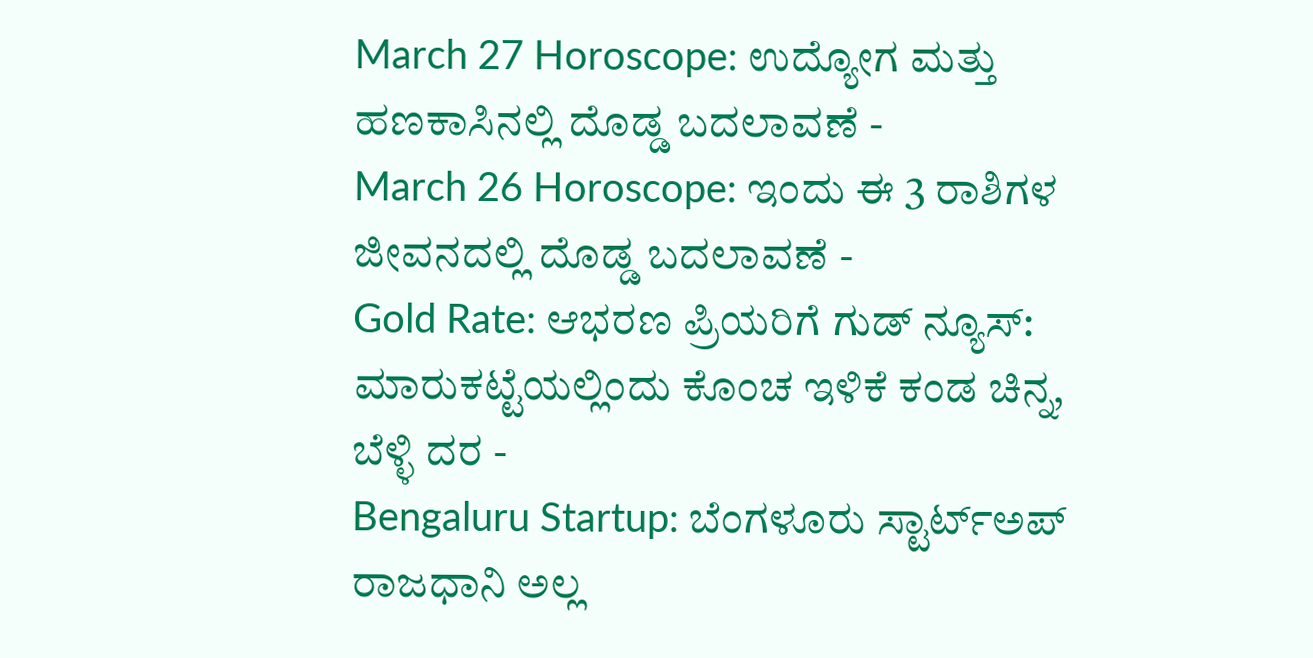March 27 Horoscope: ಉದ್ಯೋಗ ಮತ್ತು ಹಣಕಾಸಿನಲ್ಲಿ ದೊಡ್ಡ ಬದಲಾವಣೆ -
March 26 Horoscope: ಇಂದು ಈ 3 ರಾಶಿಗಳ ಜೀವನದಲ್ಲಿ ದೊಡ್ಡ ಬದಲಾವಣೆ -
Gold Rate: ಆಭರಣ ಪ್ರಿಯರಿಗೆ ಗುಡ್ ನ್ಯೂಸ್: ಮಾರುಕಟ್ಟೆಯಲ್ಲಿಂದು ಕೊಂಚ ಇಳಿಕೆ ಕಂಡ ಚಿನ್ನ, ಬೆಳ್ಳಿ ದರ -
Bengaluru Startup: ಬೆಂಗಳೂರು ಸ್ಟಾರ್ಟ್ಅಪ್ ರಾಜಧಾನಿ ಅಲ್ಲ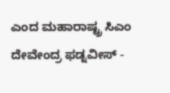ಎಂದ ಮಹಾರಾಷ್ಟ್ರ ಸಿಎಂ ದೇವೇಂದ್ರ ಫಡ್ನವೀಸ್ -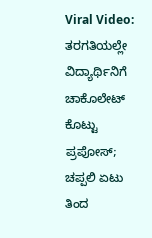Viral Video: ತರಗತಿಯಲ್ಲೇ ವಿದ್ಯಾರ್ಥಿನಿಗೆ ಚಾಕೊಲೇಟ್ ಕೊಟ್ಟು ಪ್ರಪೋಸ್; ಚಪ್ಪಲಿ ಏಟು ತಿಂದ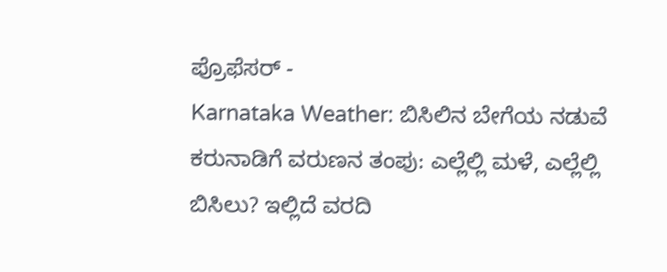ಪ್ರೊಫೆಸರ್ -
Karnataka Weather: ಬಿಸಿಲಿನ ಬೇಗೆಯ ನಡುವೆ ಕರುನಾಡಿಗೆ ವರುಣನ ತಂಪು: ಎಲ್ಲೆಲ್ಲಿ ಮಳೆ, ಎಲ್ಲೆಲ್ಲಿ ಬಿಸಿಲು? ಇಲ್ಲಿದೆ ವರದಿ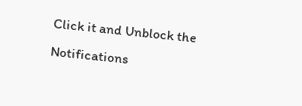Click it and Unblock the Notifications